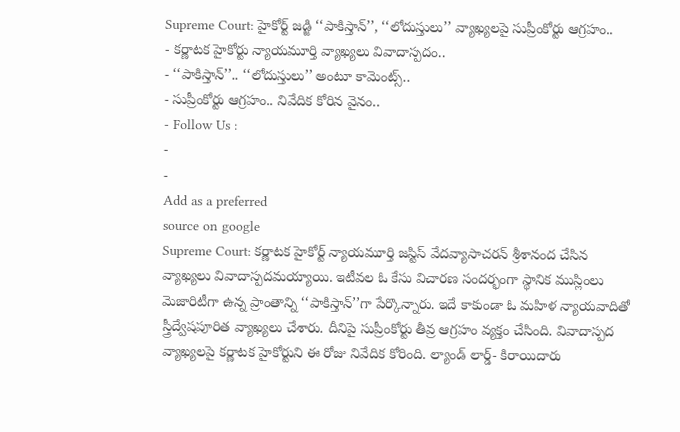Supreme Court: హైకోర్ట్ జడ్జి ‘‘పాకిస్తాన్’’, ‘‘లోదుస్తులు’’ వ్యాఖ్యలపై సుప్రీంకోర్టు ఆగ్రహం..
- కర్ణాటక హైకోర్టు న్యాయమూర్తి వ్యాఖ్యలు వివాదాస్పదం..
- ‘‘పాకిస్తాన్’’.. ‘‘లోదుస్తులు’’ అంటూ కామెంట్స్..
- సుప్రీంకోర్టు ఆగ్రహం.. నివేదిక కోరిన వైనం..
- Follow Us :
-
-
Add as a preferred
source on google
Supreme Court: కర్ణాటక హైకోర్ట్ న్యాయమూర్తి జస్టిస్ వేదవ్యాసాచరన్ శ్రీశానంద చేసిన వ్యాఖ్యలు వివాదాస్పదమయ్యాయి. ఇటీవల ఓ కేసు విచారణ సందర్భంగా స్థానిక ముస్లింలు మెజారిటీగా ఉన్న ప్రాంతాన్ని ‘‘పాకిస్తాన్’’గా పేర్కొన్నారు. ఇదే కాకుండా ఓ మహిళ న్యాయవాదితో స్త్రీద్వేషపూరిత వ్యాఖ్యలు చేశారు. దీనిపై సుప్రీంకోర్టు తీవ్ర ఆగ్రహం వ్యక్తం చేసింది. వివాదాస్పద వ్యాఖ్యలపై కర్ణాటక హైకోర్టుని ఈ రోజు నివేదిక కోరింది. ల్యాండ్ లార్డ్- కిరాయిదారు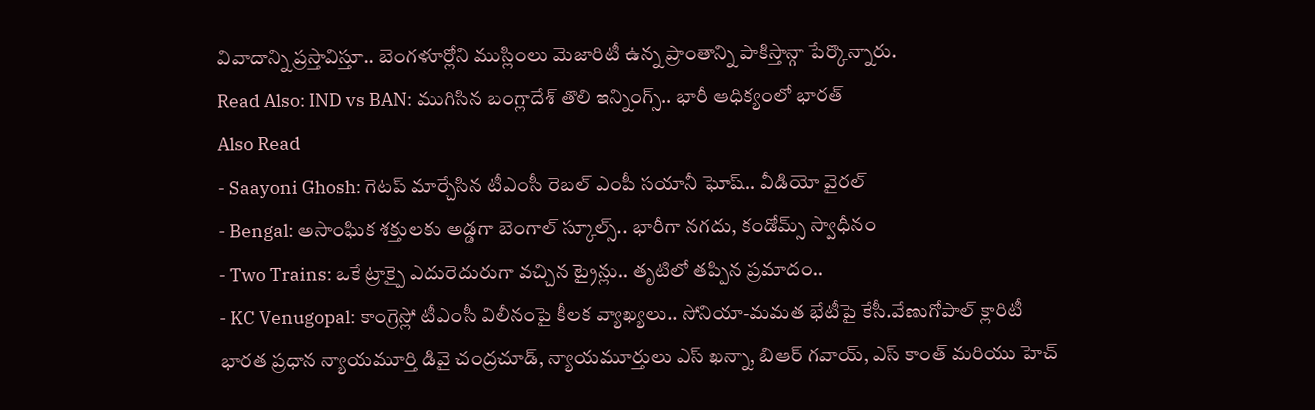వివాదాన్ని ప్రస్తావిస్తూ.. బెంగళూర్లోని ముస్లింలు మెజారిటీ ఉన్న ప్రాంతాన్ని పాకిస్తాన్గా పేర్కొన్నారు.
Read Also: IND vs BAN: ముగిసిన బంగ్లాదేశ్ తొలి ఇన్నింగ్స్.. భారీ ఆధిక్యంలో భారత్
Also Read
- Saayoni Ghosh: గెటప్ మార్చేసిన టీఎంసీ రెబల్ ఎంపీ సయానీ ఘోష్.. వీడియో వైరల్
- Bengal: అసాంఘిక శక్తులకు అడ్డగా బెంగాల్ స్కూల్స్.. భారీగా నగదు, కండోమ్స్ స్వాధీనం
- Two Trains: ఒకే ట్రాక్పై ఎదురెదురుగా వచ్చిన ట్రైన్లు.. తృటిలో తప్పిన ప్రమాదం..
- KC Venugopal: కాంగ్రెస్లో టీఎంసీ విలీనంపై కీలక వ్యాఖ్యలు.. సోనియా-మమత భేటీపై కేసీ.వేణుగోపాల్ క్లారిటీ
భారత ప్రధాన న్యాయమూర్తి డివై చంద్రచూడ్, న్యాయమూర్తులు ఎస్ ఖన్నా, బిఆర్ గవాయ్, ఎస్ కాంత్ మరియు హెచ్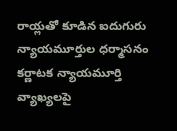రాయ్లతో కూడిన ఐదుగురు న్యాయమూర్తుల ధర్మాసనం కర్ణాటక న్యాయమూర్తి వ్యాఖ్యలపై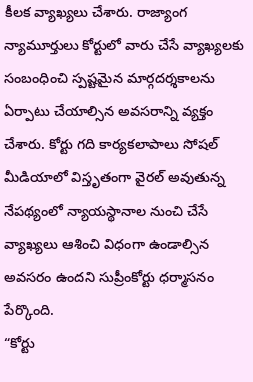కీలక వ్యాఖ్యలు చేశారు. రాజ్యాంగ న్యామూర్తులు కోర్టులో వారు చేసే వ్యాఖ్యలకు సంబంధించి స్పష్టమైన మార్గదర్శకాలను ఏర్పాటు చేయాల్సిన అవసరాన్ని వ్యక్తం చేశారు. కోర్టు గది కార్యకలాపాలు సోషల్ మీడియాలో విస్తృతంగా వైరల్ అవుతున్న నేపథ్యంలో న్యాయస్థానాల నుంచి చేసే వ్యాఖ్యలు ఆశించి విధంగా ఉండాల్సిన అవసరం ఉందని సుప్రీంకోర్టు ధర్మాసనం పేర్కొంది.
“కోర్టు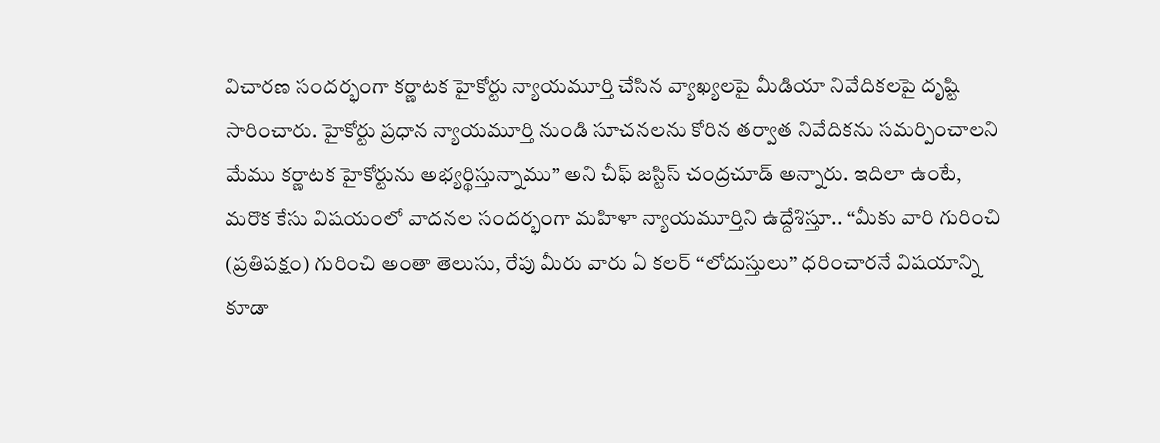విచారణ సందర్భంగా కర్ణాటక హైకోర్టు న్యాయమూర్తి చేసిన వ్యాఖ్యలపై మీడియా నివేదికలపై దృష్టి సారించారు. హైకోర్టు ప్రధాన న్యాయమూర్తి నుండి సూచనలను కోరిన తర్వాత నివేదికను సమర్పించాలని మేము కర్ణాటక హైకోర్టును అభ్యర్థిస్తున్నాము” అని చీఫ్ జస్టిస్ చంద్రచూడ్ అన్నారు. ఇదిలా ఉంటే, మరొక కేసు విషయంలో వాదనల సందర్భంగా మహిళా న్యాయమూర్తిని ఉద్దేశిస్తూ.. ‘‘మీకు వారి గురించి (ప్రతిపక్షం) గురించి అంతా తెలుసు, రేపు మీరు వారు ఏ కలర్ ‘‘లోదుస్తులు’’ ధరించారనే విషయాన్ని కూడా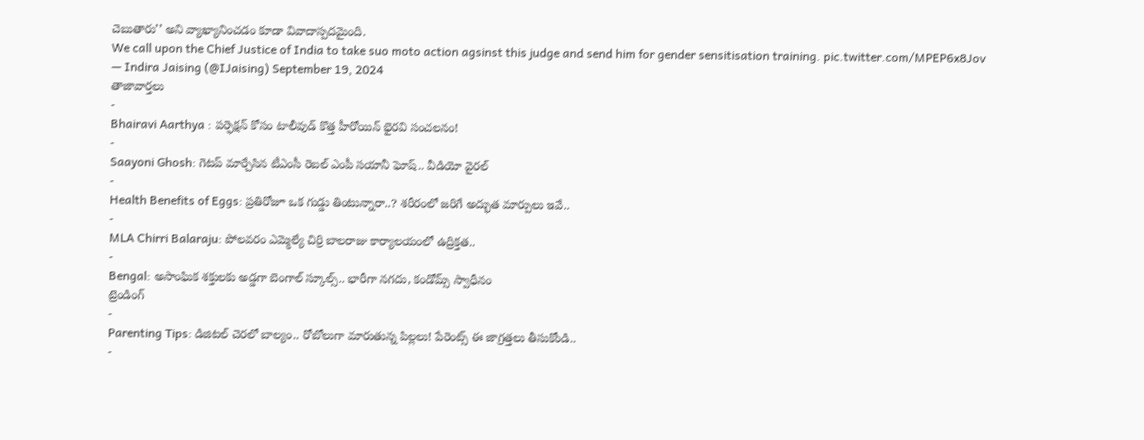చెబుతారు’’ అని వ్యాఖ్యానించడం కూడా వివాదాస్పదమైంది.
We call upon the Chief Justice of India to take suo moto action agsinst this judge and send him for gender sensitisation training. pic.twitter.com/MPEP6x8Jov
— Indira Jaising (@IJaising) September 19, 2024
తాజావార్తలు
-
Bhairavi Aarthya : పర్ఫెక్షన్ కోసం టాలీవుడ్ కొత్త హీరోయిన్ భైరవి సంచలనం!
-
Saayoni Ghosh: గెటప్ మార్చేసిన టీఎంసీ రెబల్ ఎంపీ సయానీ ఘోష్.. వీడియో వైరల్
-
Health Benefits of Eggs: ప్రతిరోజూ ఒక గుడ్డు తింటున్నారా..? శరీరంలో జరిగే అద్భుత మార్పులు ఇవే..
-
MLA Chirri Balaraju: పోలవరం ఎమ్మెల్యే చిర్రి బాలరాజు కార్యాలయంలో ఉద్రిక్తత..
-
Bengal: అసాంఘిక శక్తులకు అడ్డగా బెంగాల్ స్కూల్స్.. భారీగా నగదు, కండోమ్స్ స్వాధీనం
ట్రెండింగ్
-
Parenting Tips: డిజిటల్ చెరలో బాల్యం.. రోబోలుగా మారుతున్న పిల్లలు! పేరెంట్స్ ఈ జాగ్రత్తలు తీసుకోండి..
-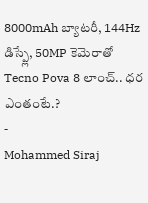8000mAh బ్యాటరీ, 144Hz డిస్ప్లే, 50MP కెమెరాతో Tecno Pova 8 లాంచ్.. ధర ఎంతంటే.?
-
Mohammed Siraj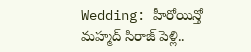Wedding: హీరోయిన్తో మహ్మద్ సిరాజ్ పెళ్లి..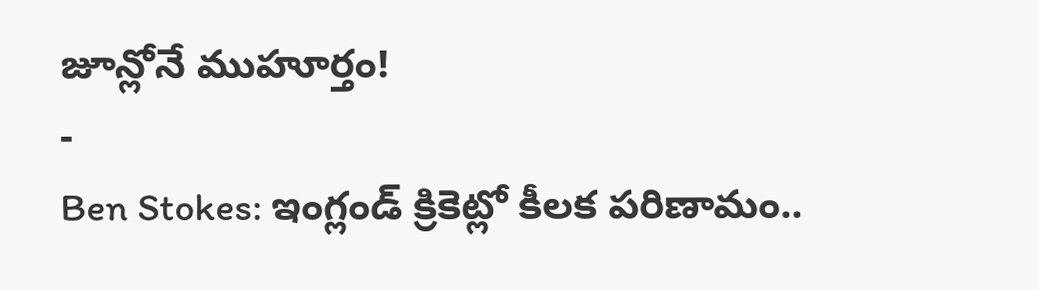జూన్లోనే ముహూర్తం!
-
Ben Stokes: ఇంగ్లండ్ క్రికెట్లో కీలక పరిణామం..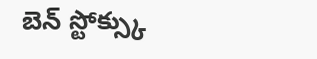బెన్ స్టోక్స్కు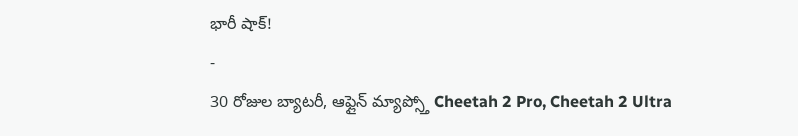భారీ షాక్!
-
30 రోజుల బ్యాటరీ, ఆఫ్లైన్ మ్యాప్స్తో Cheetah 2 Pro, Cheetah 2 Ultra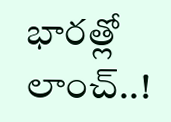భారత్లో లాంచ్..!